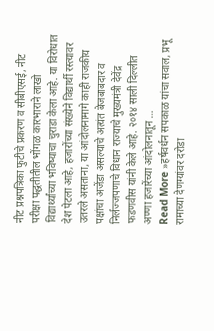नीट प्रश्नपत्रिका फुटीचे प्रकरण व सीबीएसई, नीट परीक्षा पद्धतीतील भोंगळ कारभाराने लाखो विद्यार्थ्यांच्या भविष्याचा चुराडा केला आहे. या विरोधात देश पेटला आहे, हजारोंच्या संख्येने विद्यार्थी रस्त्यावर उतरले असताना, या आंदोलनामागे काही राजकीय पक्षांचा अजेंडा असल्याचे अत्यंत बेजबाबदार व निर्लज्जपणाचे विधान राज्याचे मुख्यमंत्री देवेंद्र फडणवीस यांनी केले आहे. २०१४ साली दिल्लीत अण्णा हजारेंच्या आंदोलनातून …
Read More »हर्षवर्धन सपकाळ यांचा सवाल, प्रभू रामाच्या देणग्यांवर दरोडा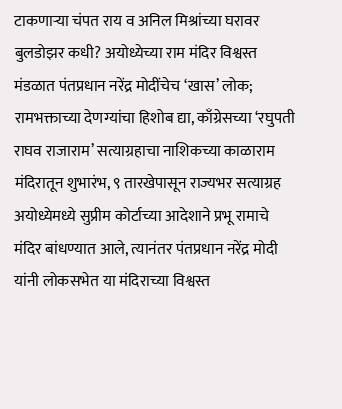टाकणाऱ्या चंपत राय व अनिल मिश्रांच्या घरावर बुलडोझर कधी? अयोध्येच्या राम मंदिर विश्वस्त मंडळात पंतप्रधान नरेंद्र मोदींचेच ‘खास’ लोक; रामभक्ताच्या देणग्यांचा हिशोब द्या, काँग्रेसच्या ‘रघुपती राघव राजाराम’ सत्याग्रहाचा नाशिकच्या काळाराम मंदिरातून शुभारंभ, ९ तारखेपासून राज्यभर सत्याग्रह
अयोध्येमध्ये सुप्रीम कोर्टाच्या आदेशाने प्रभू रामाचे मंदिर बांधण्यात आले, त्यानंतर पंतप्रधान नरेंद्र मोदी यांनी लोकसभेत या मंदिराच्या विश्वस्त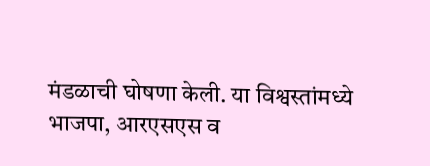मंडळाची घोषणा केली. या विश्वस्तांमध्ये भाजपा, आरएसएस व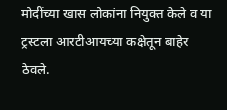मोदींच्या खास लोकांना नियुक्त केले व या ट्रस्टला आरटीआयच्या कक्षेतून बाहेर ठेवले.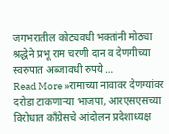जगभरातील कोट्यवधी भक्तांनी मोठ्या श्रद्धेने प्रभू राम चरणी दान व देणगीच्या स्वरुपात अब्जावधी रुपये …
Read More »रामाच्या नावावर देणग्यांवर दरोडा टाकणाऱ्या भाजपा, आरएसएसच्या विरोधात काँग्रेसचे आंदोलन प्रदेशाध्यक्ष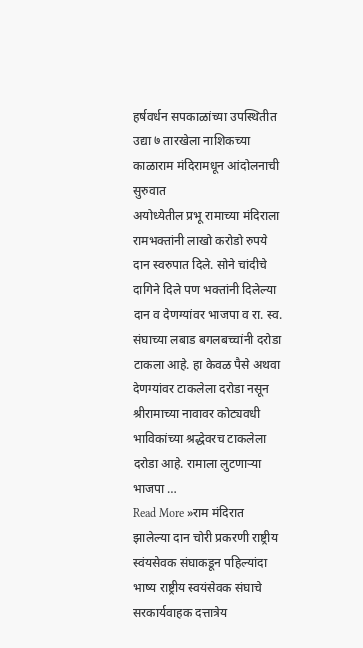हर्षवर्धन सपकाळांच्या उपस्थितीत उद्या ७ तारखेला नाशिकच्या काळाराम मंदिरामधून आंदोलनाची सुरुवात
अयोध्येतील प्रभू रामाच्या मंदिराला रामभक्तांनी लाखो करोडो रुपये दान स्वरुपात दिले. सोने चांदीचे दागिने दिले पण भक्तांनी दिलेल्या दान व देणग्यांवर भाजपा व रा. स्व. संघाच्या लबाड बगलबच्चांनी दरोडा टाकला आहे. हा केवळ पैसे अथवा देणग्यांवर टाकलेला दरोडा नसून श्रीरामाच्या नावावर कोट्यवधी भाविकांच्या श्रद्धेवरच टाकलेला दरोडा आहे. रामाला लुटणाऱ्या भाजपा …
Read More »राम मंदिरात झालेल्या दान चोरी प्रकरणी राष्ट्रीय स्वंयसेवक संघाकडून पहिल्यांदा भाष्य राष्ट्रीय स्वयंसेवक संघाचे सरकार्यवाहक दत्तात्रेय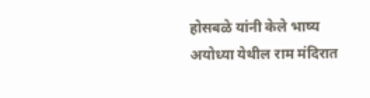होसबळे यांनी केले भाष्य
अयोध्या येथील राम मंदिरात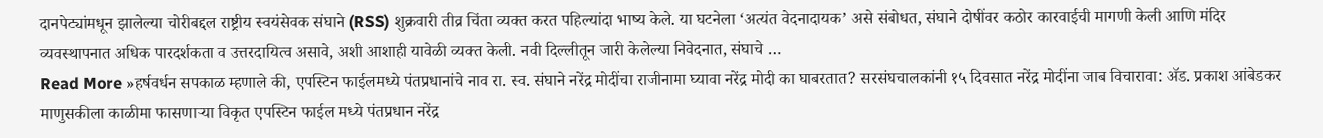दानपेट्यांमधून झालेल्या चोरीबद्दल राष्ट्रीय स्वयंसेवक संघाने (RSS) शुक्रवारी तीव्र चिंता व्यक्त करत पहिल्यांदा भाष्य केले. या घटनेला ‘अत्यंत वेदनादायक’ असे संबोधत, संघाने दोषींवर कठोर कारवाईची मागणी केली आणि मंदिर व्यवस्थापनात अधिक पारदर्शकता व उत्तरदायित्व असावे, अशी आशाही यावेळी व्यक्त केली. नवी दिल्लीतून जारी केलेल्या निवेदनात, संघाचे …
Read More »हर्षवर्धन सपकाळ म्हणाले की, एपस्टिन फाईलमध्ये पंतप्रधानांचे नाव रा. स्व. संघाने नरेंद्र मोदींचा राजीनामा घ्यावा नरेंद्र मोदी का घाबरतात? सरसंघचालकांनी १५ दिवसात नरेंद्र मोदींना जाब विचारावा: ॲड. प्रकाश आंबेडकर
माणुसकीला काळीमा फासणाऱ्या विकृत एपस्टिन फाईल मध्ये पंतप्रधान नरेंद्र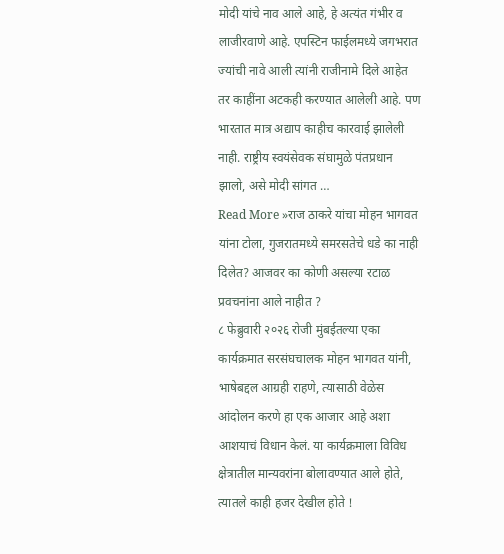मोदी यांचे नाव आले आहे, हे अत्यंत गंभीर व लाजीरवाणे आहे. एपस्टिन फाईलमध्ये जगभरात ज्यांची नावे आली त्यांनी राजीनामे दिले आहेत तर काहींना अटकही करण्यात आलेली आहे. पण भारतात मात्र अद्याप काहीच कारवाई झालेली नाही. राष्ट्रीय स्वयंसेवक संघामुळे पंतप्रधान झालो, असे मोदी सांगत …
Read More »राज ठाकरे यांचा मोहन भागवत यांना टोला, गुजरातमध्ये समरसतेचे धडे का नाही दिलेत? आजवर का कोणी असल्या रटाळ प्रवचनांना आले नाहीत ?
८ फेब्रुवारी २०२६ रोजी मुंबईतल्या एका कार्यक्रमात सरसंघचालक मोहन भागवत यांनी, भाषेबद्दल आग्रही राहणे, त्यासाठी वेळेस आंदोलन करणे हा एक आजार आहे अशा आशयाचं विधान केलं. या कार्यक्रमाला विविध क्षेत्रातील मान्यवरांना बोलावण्यात आले होते, त्यातले काही हजर देखील होते !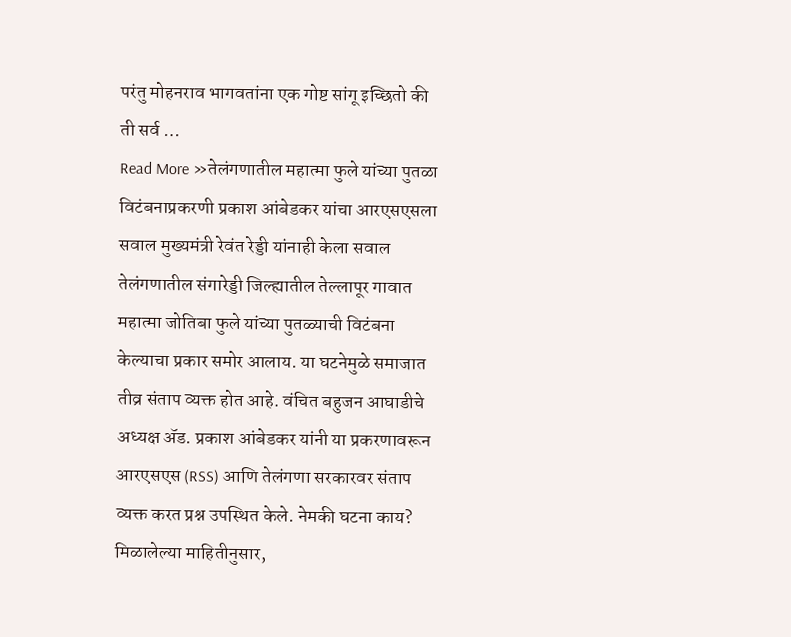परंतु मोहनराव भागवतांना एक गोष्ट सांगू इच्छितो की ती सर्व …
Read More »तेलंगणातील महात्मा फुले यांच्या पुतळा विटंबनाप्रकरणी प्रकाश आंबेडकर यांचा आरएसएसला सवाल मुख्यमंत्री रेवंत रेड्डी यांनाही केला सवाल
तेलंगणातील संगारेड्डी जिल्ह्यातील तेल्लापूर गावात महात्मा जोतिबा फुले यांच्या पुतळ्याची विटंबना केल्याचा प्रकार समोर आलाय. या घटनेमुळे समाजात तीव्र संताप व्यक्त होत आहे. वंचित बहुजन आघाडीचे अध्यक्ष ॲड. प्रकाश आंबेडकर यांनी या प्रकरणावरून आरएसएस (RSS) आणि तेलंगणा सरकारवर संताप व्यक्त करत प्रश्न उपस्थित केले. नेमकी घटना काय? मिळालेल्या माहितीनुसार,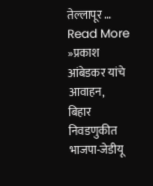तेल्लापूर …
Read More »प्रकाश आंबेडकर यांचे आवाहन, बिहार निवडणुकीत भाजपा-जेडीयू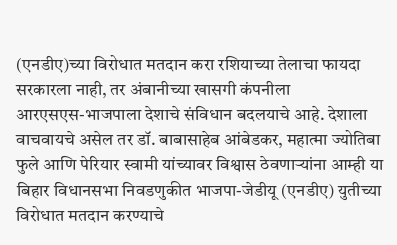(एनडीए)च्या विरोधात मतदान करा रशियाच्या तेलाचा फायदा सरकारला नाही, तर अंबानीच्या खासगी कंपनीला
आरएसएस-भाजपाला देशाचे संविधान बदलयाचे आहे. देशाला वाचवायचे असेल तर डॉ. बाबासाहेब आंबेडकर, महात्मा ज्योतिबा फुले आणि पेरियार स्वामी यांच्यावर विश्वास ठेवणाऱ्यांना आम्ही या बिहार विधानसभा निवडणुकीत भाजपा-जेडीयू (एनडीए) युतीच्या विरोधात मतदान करण्याचे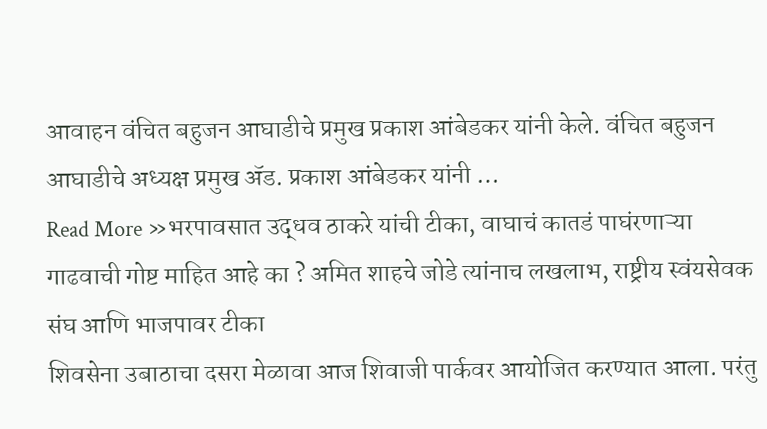आवाहन वंचित बहुजन आघाडीचे प्रमुख प्रकाश आंबेडकर यांनी केले. वंचित बहुजन आघाडीचे अध्यक्ष प्रमुख ॲड. प्रकाश आंबेडकर यांनी …
Read More »भरपावसात उद्धव ठाकरे यांची टीका, वाघाचं कातडं पाघंरणाऱ्या गाढवाची गोष्ट माहित आहे का ? अमित शाहचे जोडे त्यांनाच लखलाभ, राष्ट्रीय स्वंयसेवक संघ आणि भाजपावर टीका
शिवसेना उबाठाचा दसरा मेळावा आज शिवाजी पार्कवर आयोजित करण्यात आला. परंतु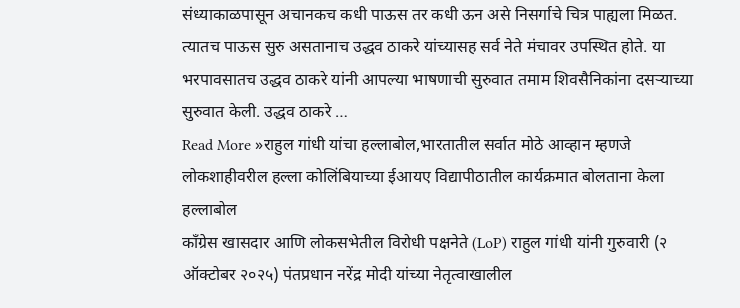संध्याकाळपासून अचानकच कधी पाऊस तर कधी ऊन असे निसर्गाचे चित्र पाह्यला मिळत. त्यातच पाऊस सुरु असतानाच उद्धव ठाकरे यांच्यासह सर्व नेते मंचावर उपस्थित होते. या भरपावसातच उद्धव ठाकरे यांनी आपल्या भाषणाची सुरुवात तमाम शिवसैनिकांना दसऱ्याच्या सुरुवात केली. उद्धव ठाकरे …
Read More »राहुल गांधी यांचा हल्लाबोल,भारतातील सर्वात मोठे आव्हान म्हणजे लोकशाहीवरील हल्ला कोलिंबियाच्या ईआयए विद्यापीठातील कार्यक्रमात बोलताना केला हल्लाबोल
काँग्रेस खासदार आणि लोकसभेतील विरोधी पक्षनेते (LoP) राहुल गांधी यांनी गुरुवारी (२ ऑक्टोबर २०२५) पंतप्रधान नरेंद्र मोदी यांच्या नेतृत्वाखालील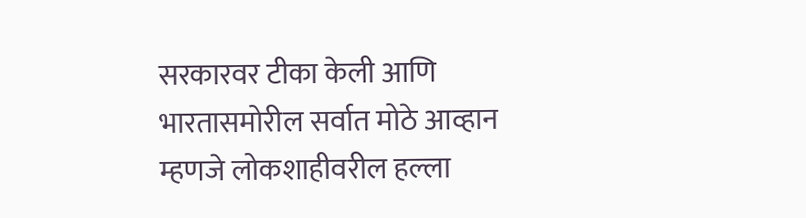सरकारवर टीका केली आणि भारतासमोरील सर्वात मोठे आव्हान म्हणजे लोकशाहीवरील हल्ला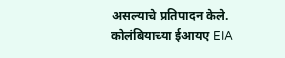असल्याचे प्रतिपादन केले. कोलंबियाच्या ईआयए EIA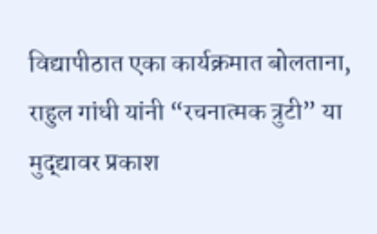विद्यापीठात एका कार्यक्रमात बोलताना, राहुल गांधी यांनी “रचनात्मक त्रुटी” या मुद्द्यावर प्रकाश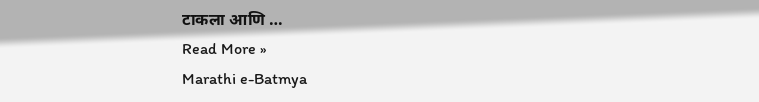टाकला आणि …
Read More »
Marathi e-Batmya